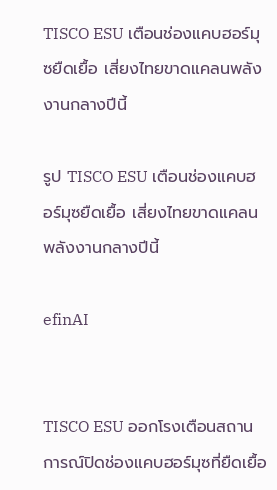TISCO ESU เตือนช่องแคบฮอร์มุซยืดเยื้อ เสี่ยงไทยขาดแคลนพลังงานกลางปีนี้

รูป TISCO ESU เตือนช่องแคบฮอร์มุซยืดเยื้อ เสี่ยงไทยขาดแคลนพลังงานกลางปีนี้

efinAI


TISCO ESU ออกโรงเตือนสถานการณ์ปิดช่องแคบฮอร์มุซที่ยืดเยื้อ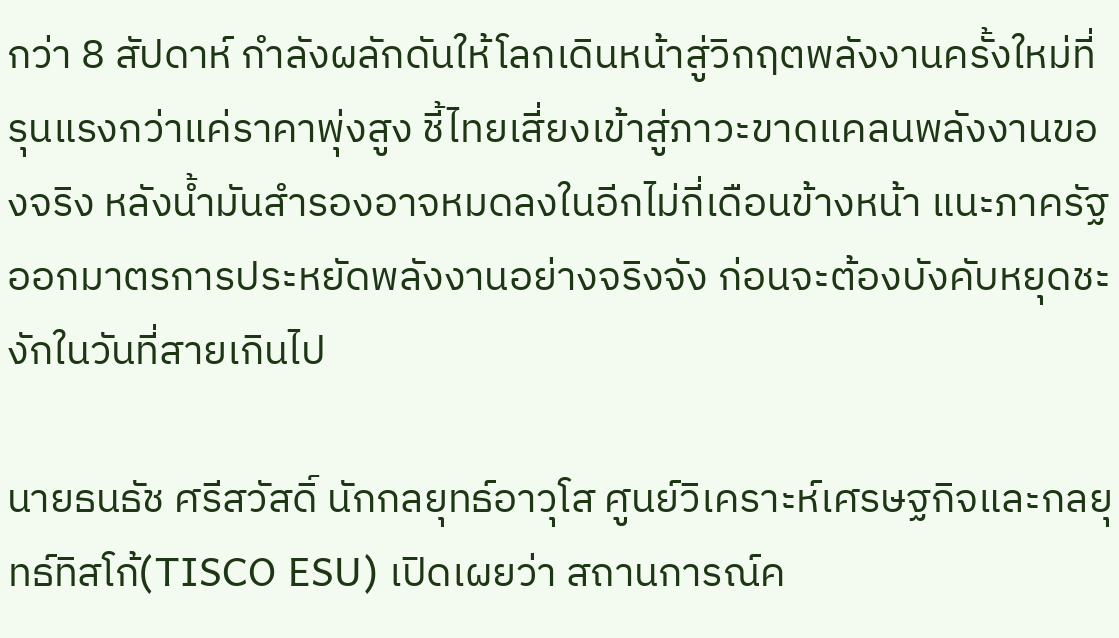กว่า 8 สัปดาห์ กำลังผลักดันให้โลกเดินหน้าสู่วิกฤตพลังงานครั้งใหม่ที่รุนแรงกว่าแค่ราคาพุ่งสูง ชี้ไทยเสี่ยงเข้าสู่ภาวะขาดแคลนพลังงานของจริง หลังน้ำมันสำรองอาจหมดลงในอีกไม่กี่เดือนข้างหน้า แนะภาครัฐออกมาตรการประหยัดพลังงานอย่างจริงจัง ก่อนจะต้องบังคับหยุดชะงักในวันที่สายเกินไป

นายธนธัช ศรีสวัสดิ์ นักกลยุทธ์อาวุโส ศูนย์วิเคราะห์เศรษฐกิจและกลยุทธ์ทิสโก้(TISCO ESU) เปิดเผยว่า สถานการณ์ค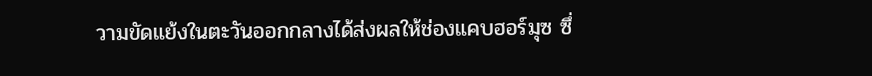วามขัดแย้งในตะวันออกกลางได้ส่งผลให้ช่องแคบฮอร์มุซ ซึ่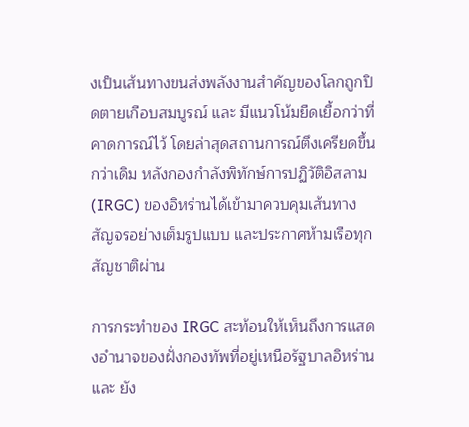งเป็นเส้นทางขนส่งพลังงานสำคัญของโลกถูกปิดตายเกือบสมบูรณ์ และ มีแนวโน้มยืดเยื้อกว่าที่คาดการณ์ไว้ โดยล่าสุดสถานการณ์ตึงเครียดขึ้นกว่าเดิม หลังกองกำลังพิทักษ์การปฏิวัติอิสลาม (IRGC) ของอิหร่านได้เข้ามาควบคุมเส้นทางสัญจรอย่างเต็มรูปแบบ และประกาศห้ามเรือทุกสัญชาติผ่าน

การกระทำของ IRGC สะท้อนให้เห็นถึงการแสดงอำนาจของฝั่งกองทัพที่อยู่เหนือรัฐบาลอิหร่าน และ ยัง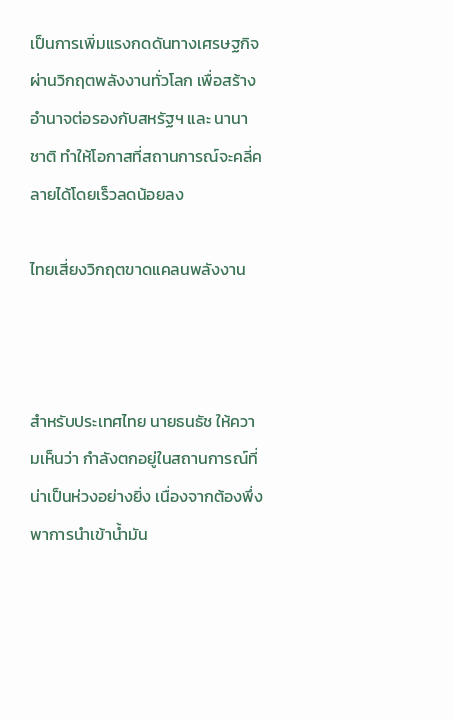เป็นการเพิ่มแรงกดดันทางเศรษฐกิจผ่านวิกฤตพลังงานทั่วโลก เพื่อสร้างอำนาจต่อรองกับสหรัฐฯ และ นานาชาติ ทำให้โอกาสที่สถานการณ์จะคลี่คลายได้โดยเร็วลดน้อยลง

ไทยเสี่ยงวิกฤตขาดแคลนพลังงาน



สำหรับประเทศไทย นายธนธัช ให้ความเห็นว่า กำลังตกอยู่ในสถานการณ์ที่น่าเป็นห่วงอย่างยิ่ง เนื่องจากต้องพึ่งพาการนำเข้าน้ำมัน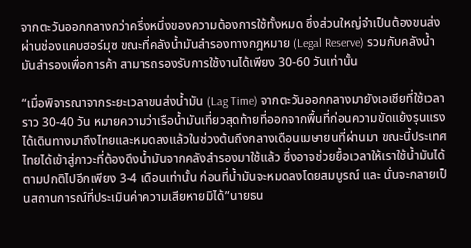จากตะวันออกกลางกว่าครึ่งหนึ่งของความต้องการใช้ทั้งหมด ซึ่งส่วนใหญ่จำเป็นต้องขนส่งผ่านช่องแคบฮอร์มุซ ขณะที่คลังน้ำมันสำรองทางกฎหมาย (Legal Reserve) รวมกับคลังน้ำมันสำรองเพื่อการค้า สามารถรองรับการใช้งานได้เพียง 30-60 วันเท่านั้น

“เมื่อพิจารณาจากระยะเวลาขนส่งน้ำมัน (Lag Time) จากตะวันออกกลางมายังเอเชียที่ใช้เวลาราว 30-40 วัน หมายความว่าเรือน้ำมันเที่ยวสุดท้ายที่ออกจากพื้นที่ก่อนความขัดแย้งรุนแรง ได้เดินทางมาถึงไทยและหมดลงแล้วในช่วงต้นถึงกลางเดือนเมษายนที่ผ่านมา ขณะนี้ประเทศไทยได้เข้าสู่ภาวะที่ต้องดึงน้ำมันจากคลังสำรองมาใช้แล้ว ซึ่งอาจช่วยยื้อเวลาให้เราใช้น้ำมันได้ตามปกติไปอีกเพียง 3-4 เดือนเท่านั้น ก่อนที่น้ำมันจะหมดลงโดยสมบูรณ์ และ นั่นจะกลายเป็นสถานการณ์ที่ประเมินค่าความเสียหายมิได้”นายธน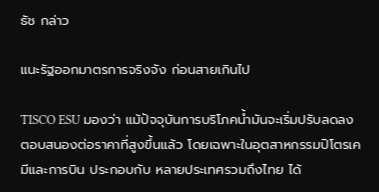ธัช กล่าว

แนะรัฐออกมาตรการจริงจัง ก่อนสายเกินไป

TISCO ESU มองว่า แม้ปัจจุบันการบริโภคน้ำมันจะเริ่มปรับลดลงตอบสนองต่อราคาที่สูงขึ้นแล้ว โดยเฉพาะในอุตสาหกรรมปิโตรเคมีและการบิน ประกอบกับ หลายประเทศรวมถึงไทย ได้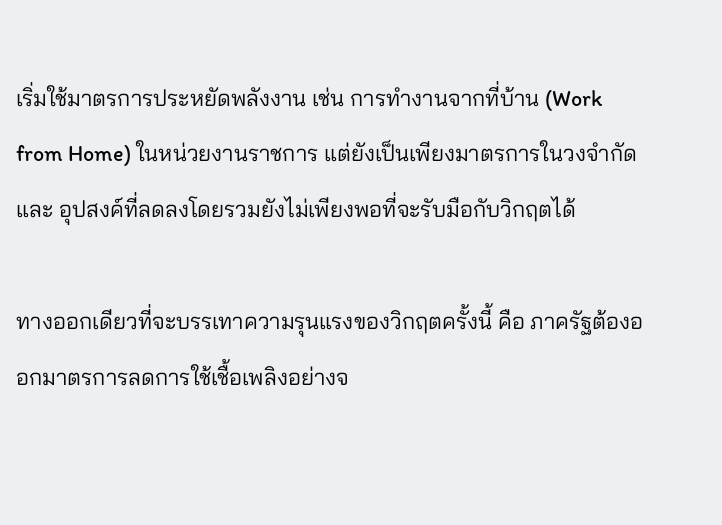เริ่มใช้มาตรการประหยัดพลังงาน เช่น การทำงานจากที่บ้าน (Work from Home) ในหน่วยงานราชการ แต่ยังเป็นเพียงมาตรการในวงจำกัด และ อุปสงค์ที่ลดลงโดยรวมยังไม่เพียงพอที่จะรับมือกับวิกฤตได้

ทางออกเดียวที่จะบรรเทาความรุนแรงของวิกฤตครั้งนี้ คือ ภาครัฐต้องออกมาตรการลดการใช้เชื้อเพลิงอย่างจ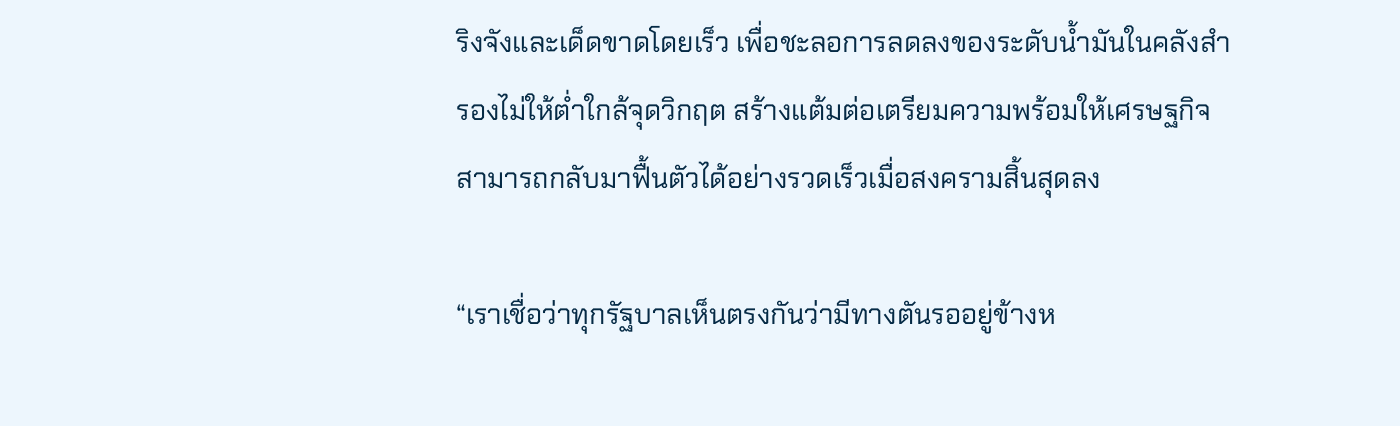ริงจังและเด็ดขาดโดยเร็ว เพื่อชะลอการลดลงของระดับน้ำมันในคลังสำรองไม่ให้ต่ำใกล้จุดวิกฤต สร้างแต้มต่อเตรียมความพร้อมให้เศรษฐกิจสามารถกลับมาฟื้นตัวได้อย่างรวดเร็วเมื่อสงครามสิ้นสุดลง

“เราเชื่อว่าทุกรัฐบาลเห็นตรงกันว่ามีทางตันรออยู่ข้างห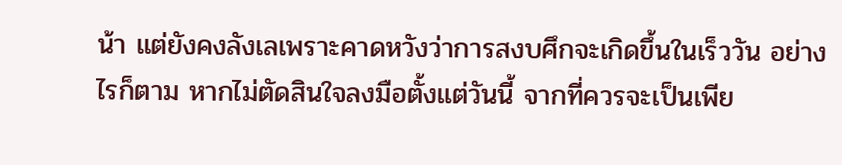น้า แต่ยังคงลังเลเพราะคาดหวังว่าการสงบศึกจะเกิดขึ้นในเร็ววัน อย่างไรก็ตาม หากไม่ตัดสินใจลงมือตั้งแต่วันนี้ จากที่ควรจะเป็นเพีย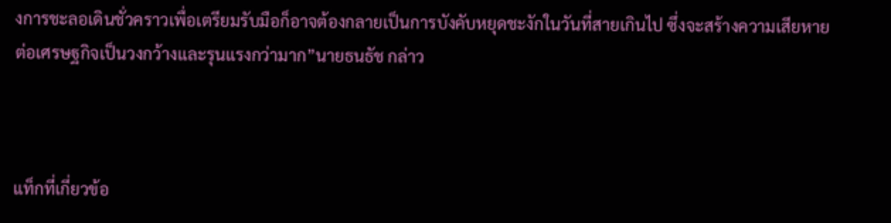งการชะลอเดินชั่วคราวเพื่อเตรียมรับมือก็อาจต้องกลายเป็นการบังคับหยุดชะงักในวันที่สายเกินไป ซึ่งจะสร้างความเสียหายต่อเศรษฐกิจเป็นวงกว้างและรุนแรงกว่ามาก”นายธนธัช กล่าว



แท็กที่เกี่ยวข้อ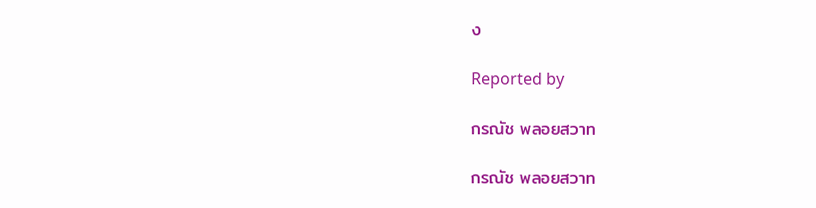ง

Reported by

กรณัช พลอยสวาท

กรณัช พลอยสวาท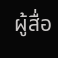ผู้สื่อ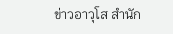ข่าวอาวุโส สำนัก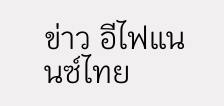ข่าว อีไฟแนนซ์ไทย